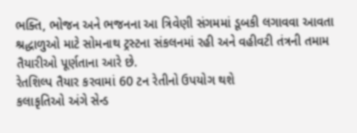ભક્તિ, ભોજન અને ભજનના આ ત્રિવેણી સંગમમાં ડૂબકી લગાવવા આવતા શ્રદ્ધાળુઓ માટે સોમનાથ ટ્રસ્ટના સંકલનમાં રહી અને વહીવટી તંત્રની તમામ તૈયારીઓ પૂર્ણતાના આરે છે.
રેતશિલ્પ તૈયાર કરવામાં 60 ટન રેતીનો ઉપયોગ થશે
કલાકૃતિઓ અંગે સેન્ડ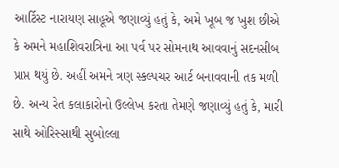આર્ટિસ્ટ નારાયણ સાહૂએ જણાવ્યું હતું કે, અમે ખૂબ જ ખુશ છીએ કે અમને મહાશિવરાત્રિના આ પર્વ પર સોમનાથ આવવાનું સદનસીબ પ્રાપ્ત થયું છે. અહીં અમને ત્રણ સ્કલ્પચર આર્ટ બનાવવાની તક મળી છે. અન્ય રેત કલાકારોનો ઉલ્લેખ કરતા તેમણે જણાવ્યું હતું કે, મારી સાથે ઓરિસ્સાથી સુબોલ્લા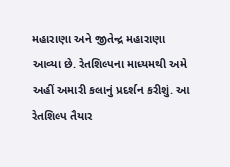મહારાણા અને જીતેન્દ્ર મહારાણા આવ્યા છે. રેતશિલ્પના માધ્યમથી અમે અહીં અમારી કલાનું પ્રદર્શન કરીશું. આ રેતશિલ્પ તૈયાર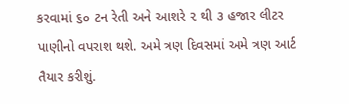કરવામાં ૬૦ ટન રેતી અને આશરે ૨ થી ૩ હજાર લીટર પાણીનો વપરાશ થશે. અમે ત્રણ દિવસમાં અમે ત્રણ આર્ટ તૈયાર કરીશું.